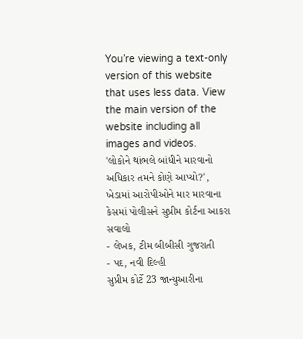You’re viewing a text-only version of this website that uses less data. View the main version of the website including all images and videos.
'લોકોને થાંભલે બાંધીને મારવાનો અધિકાર તમને કોણે આપ્યો?', ખેડામાં આરોપીઓને માર મારવાના કેસમાં પોલીસને સુપ્રીમ કોર્ટના આકરા સવાલો
- લેખક, ટીમ બીબીસી ગુજરાતી
- પદ, નવી દિલ્હી
સુપ્રીમ કોર્ટે 23 જાન્યુઆરીના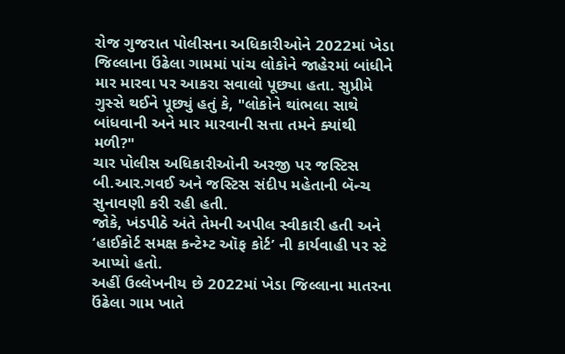રોજ ગુજરાત પોલીસના અધિકારીઓને 2022માં ખેડા જિલ્લાના ઉંઢેલા ગામમાં પાંચ લોકોને જાહેરમાં બાંધીને માર મારવા પર આકરા સવાલો પૂછ્યા હતા. સુપ્રીમે ગુસ્સે થઈને પૂછ્યું હતું કે, "લોકોને થાંભલા સાથે બાંધવાની અને માર મારવાની સત્તા તમને ક્યાંથી મળી?"
ચાર પોલીસ અધિકારીઓની અરજી પર જસ્ટિસ બી.આર.ગવઈ અને જસ્ટિસ સંદીપ મહેતાની બૅન્ચ સુનાવણી કરી રહી હતી.
જોકે, ખંડપીઠે અંતે તેમની અપીલ સ્વીકારી હતી અને ‘હાઈકોર્ટ સમક્ષ કન્ટેમ્ટ ઑફ કોર્ટ’ ની કાર્યવાહી પર સ્ટે આપ્યો હતો.
અહીં ઉલ્લેખનીય છે 2022માં ખેડા જિલ્લાના માતરના ઉંઢેલા ગામ ખાતે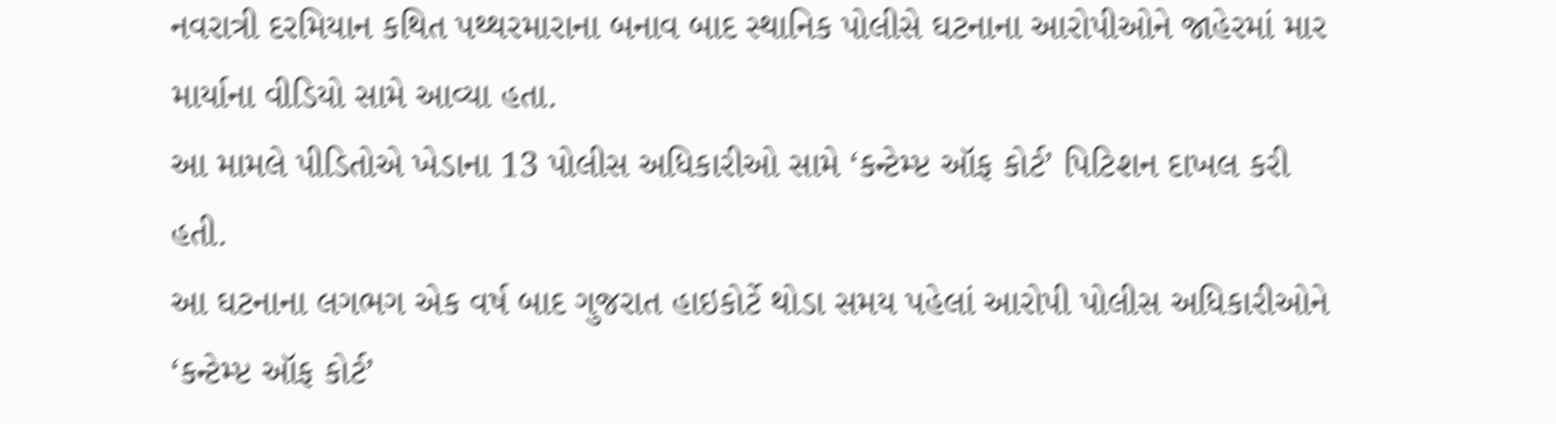નવરાત્રી દરમિયાન કથિત પથ્થરમારાના બનાવ બાદ સ્થાનિક પોલીસે ઘટનાના આરોપીઓને જાહેરમાં માર માર્યાના વીડિયો સામે આવ્યા હતા.
આ મામલે પીડિતોએ ખેડાના 13 પોલીસ અધિકારીઓ સામે ‘કન્ટેમ્પ્ટ ઑફ કોર્ટ’ પિટિશન દાખલ કરી હતી.
આ ઘટનાના લગભગ એક વર્ષ બાદ ગુજરાત હાઇકોર્ટે થોડા સમય પહેલાં આરોપી પોલીસ અધિકારીઓને ‘કન્ટેમ્પ્ટ ઑફ કોર્ટ’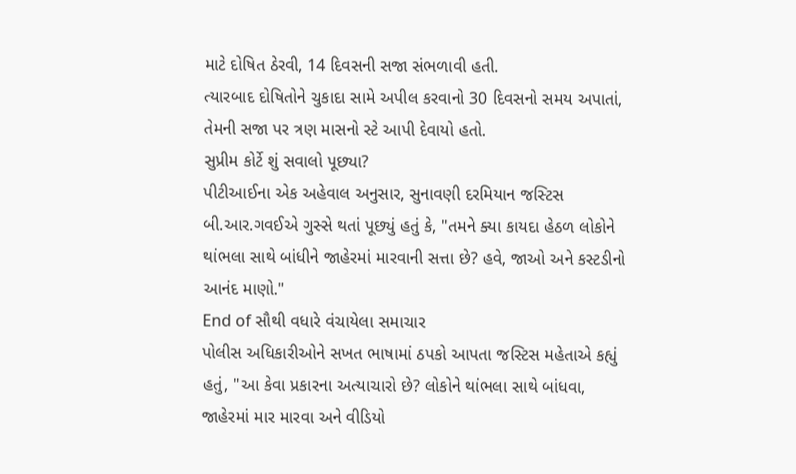માટે દોષિત ઠેરવી, 14 દિવસની સજા સંભળાવી હતી.
ત્યારબાદ દોષિતોને ચુકાદા સામે અપીલ કરવાનો 30 દિવસનો સમય અપાતાં, તેમની સજા પર ત્રણ માસનો સ્ટે આપી દેવાયો હતો.
સુપ્રીમ કોર્ટે શું સવાલો પૂછ્યા?
પીટીઆઈના એક અહેવાલ અનુસાર, સુનાવણી દરમિયાન જસ્ટિસ બી.આર.ગવઈએ ગુસ્સે થતાં પૂછ્યું હતું કે, "તમને ક્યા કાયદા હેઠળ લોકોને થાંભલા સાથે બાંધીને જાહેરમાં મારવાની સત્તા છે? હવે, જાઓ અને કસ્ટડીનો આનંદ માણો."
End of સૌથી વધારે વંચાયેલા સમાચાર
પોલીસ અધિકારીઓને સખત ભાષામાં ઠપકો આપતા જસ્ટિસ મહેતાએ કહ્યું હતું, "આ કેવા પ્રકારના અત્યાચારો છે? લોકોને થાંભલા સાથે બાંધવા, જાહેરમાં માર મારવા અને વીડિયો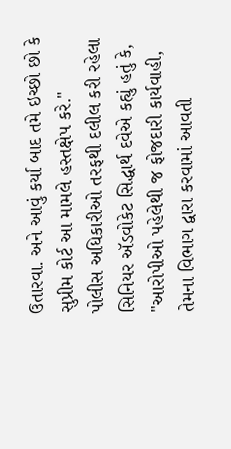ઉતારવા. અને આવું કર્યા બાદ તમે ઇચ્છો છો કે સુપ્રીમ કોર્ટ આ મામલે હસ્તક્ષેપ કરે."
પોલીસ અધિકારીઓ તરફથી દલીલ કરી રહેલા સિનિયર ઍડવોકેટ સિદ્ધાર્થ દવેએ કહ્યું હતું કે, "આરોપીઓ પહેલેથી જ ફોજદારી કાર્યવાહી, તેમના વિભાગ દ્વારા કરવામાં આવતી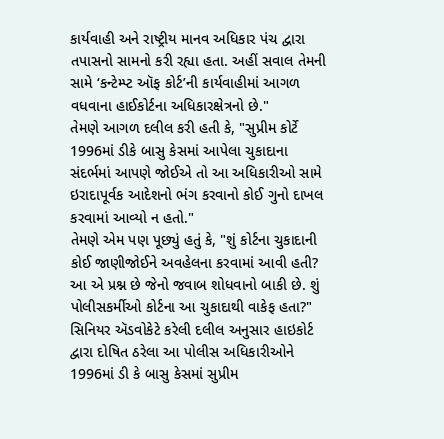કાર્યવાહી અને રાષ્ટ્રીય માનવ અધિકાર પંચ દ્વારા તપાસનો સામનો કરી રહ્યા હતા. અહીં સવાલ તેમની સામે ‘કન્ટેમ્પ્ટ ઑફ કોર્ટ’ની કાર્યવાહીમાં આગળ વધવાના હાઈકોર્ટના અધિકારક્ષેત્રનો છે."
તેમણે આગળ દલીલ કરી હતી કે, "સુપ્રીમ કોર્ટે 1996માં ડીકે બાસુ કેસમાં આપેલા ચુકાદાના સંદર્ભમાં આપણે જોઈએ તો આ અધિકારીઓ સામે ઇરાદાપૂર્વક આદેશનો ભંગ કરવાનો કોઈ ગુનો દાખલ કરવામાં આવ્યો ન હતો."
તેમણે એમ પણ પૂછ્યું હતું કે, "શું કોર્ટના ચુકાદાની કોઈ જાણીજોઈને અવહેલના કરવામાં આવી હતી? આ એ પ્રશ્ન છે જેનો જવાબ શોધવાનો બાકી છે. શું પોલીસકર્મીઓ કોર્ટના આ ચુકાદાથી વાકેફ હતા?"
સિનિયર ઍડવોકેટે કરેલી દલીલ અનુસાર હાઇકોર્ટ દ્વારા દોષિત ઠરેલા આ પોલીસ અધિકારીઓને 1996માં ડી કે બાસુ કેસમાં સુપ્રીમ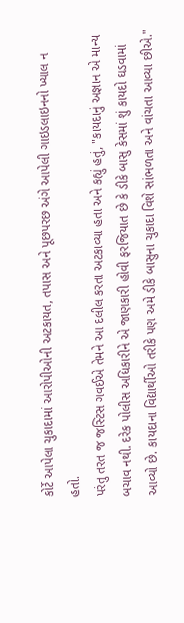કોર્ટે આપેલા ચુકાદામાં આરોપીઓની અટકાયત, તપાસ અને પૂછપરછ અંગે આપેલી ગાઇડલાઇનનો ખ્યાલ ન હતો.
પરંતુ તરત જ જસ્ટિસ ગવઈએ તેમને આ દલીલ કરતા અટકાવ્યા હતા અને કહ્યું હતું, "કાયદાનું અજ્ઞાન એ માન્ય બચાવ નથી. દરેક પોલીસ અધિકારીને એ જાણકારી હોવી ફરજિયાત છે કે ડીકે બાસુ કેસમાં શું કાયદો ઘડવામાં આવ્યો છે. કાયદાના વિદ્યાર્થીઓ તરીકે પણ અમે ડીકે બાસુના ચુકાદા વિશે સાંભળતા અને વાંચતા આવ્યા છીએ."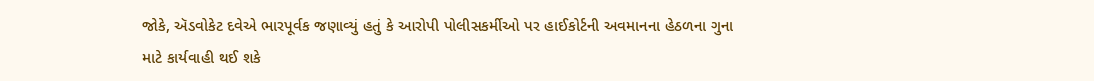જોકે, ઍડવોકેટ દવેએ ભારપૂર્વક જણાવ્યું હતું કે આરોપી પોલીસકર્મીઓ પર હાઈકોર્ટની અવમાનના હેઠળના ગુના માટે કાર્યવાહી થઈ શકે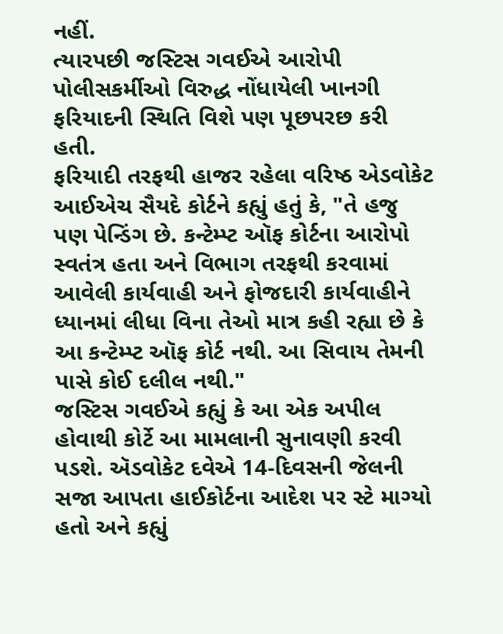નહીં.
ત્યારપછી જસ્ટિસ ગવઈએ આરોપી પોલીસકર્મીઓ વિરુદ્ધ નોંધાયેલી ખાનગી ફરિયાદની સ્થિતિ વિશે પણ પૂછપરછ કરી હતી.
ફરિયાદી તરફથી હાજર રહેલા વરિષ્ઠ એડવોકેટ આઈએચ સૈયદે કોર્ટને કહ્યું હતું કે, "તે હજુ પણ પેન્ડિંગ છે. કન્ટેમ્પ્ટ ઑફ કોર્ટના આરોપો સ્વતંત્ર હતા અને વિભાગ તરફથી કરવામાં આવેલી કાર્યવાહી અને ફોજદારી કાર્યવાહીને ધ્યાનમાં લીધા વિના તેઓ માત્ર કહી રહ્યા છે કે આ કન્ટેમ્પ્ટ ઑફ કોર્ટ નથી. આ સિવાય તેમની પાસે કોઈ દલીલ નથી."
જસ્ટિસ ગવઈએ કહ્યું કે આ એક અપીલ હોવાથી કોર્ટે આ મામલાની સુનાવણી કરવી પડશે. ઍડવોકેટ દવેએ 14-દિવસની જેલની સજા આપતા હાઈકોર્ટના આદેશ પર સ્ટે માગ્યો હતો અને કહ્યું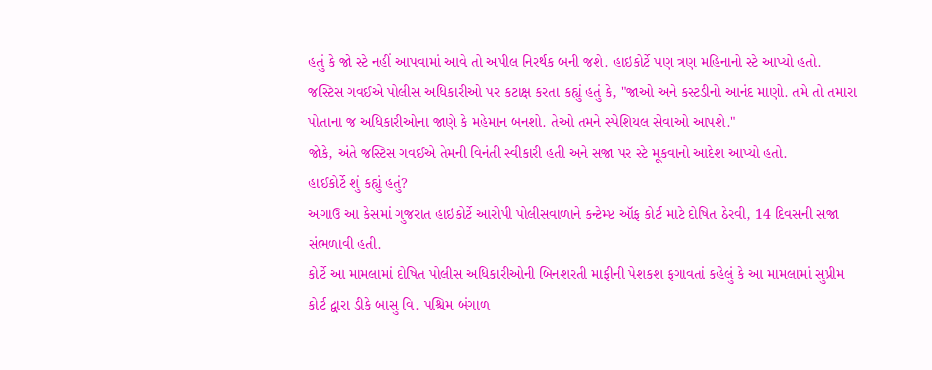હતું કે જો સ્ટે નહીં આપવામાં આવે તો અપીલ નિરર્થક બની જશે. હાઇકોર્ટે પણ ત્રણ મહિનાનો સ્ટે આપ્યો હતો.
જસ્ટિસ ગવઈએ પોલીસ અધિકારીઓ પર કટાક્ષ કરતા કહ્યું હતું કે, "જાઓ અને કસ્ટડીનો આનંદ માણો. તમે તો તમારા પોતાના જ અધિકારીઓના જાણે કે મહેમાન બનશો. તેઓ તમને સ્પેશિયલ સેવાઓ આપશે."
જોકે, અંતે જસ્ટિસ ગવઈએ તેમની વિનંતી સ્વીકારી હતી અને સજા પર સ્ટે મૂકવાનો આદેશ આપ્યો હતો.
હાઈકોર્ટે શું કહ્યું હતું?
અગાઉ આ કેસમાં ગુજરાત હાઇકોર્ટે આરોપી પોલીસવાળાને કન્ટેમ્પ્ટ ઑફ કોર્ટ માટે દોષિત ઠેરવી, 14 દિવસની સજા સંભળાવી હતી.
કોર્ટે આ મામલામાં દોષિત પોલીસ અધિકારીઓની બિનશરતી માફીની પેશકશ ફગાવતાં કહેલું કે આ મામલામાં સુપ્રીમ કોર્ટ દ્વારા ડીકે બાસુ વિ. પશ્ચિમ બંગાળ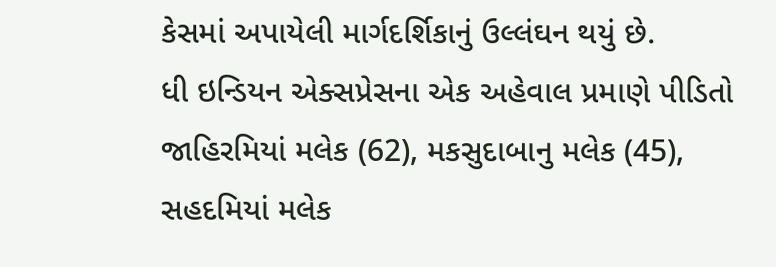કેસમાં અપાયેલી માર્ગદર્શિકાનું ઉલ્લંઘન થયું છે.
ધી ઇન્ડિયન એક્સપ્રેસના એક અહેવાલ પ્રમાણે પીડિતો જાહિરમિયાં મલેક (62), મકસુદાબાનુ મલેક (45), સહદમિયાં મલેક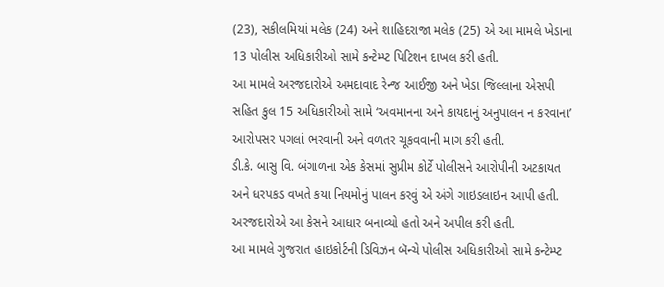(23), સકીલમિયાં મલેક (24) અને શાહિદરાજા મલેક (25) એ આ મામલે ખેડાના 13 પોલીસ અધિકારીઓ સામે કન્ટેમ્પ્ટ પિટિશન દાખલ કરી હતી.
આ મામલે અરજદારોએ અમદાવાદ રેન્જ આઈજી અને ખેડા જિલ્લાના એસપી સહિત કુલ 15 અધિકારીઓ સામે ‘અવમાનના અને કાયદાનું અનુપાલન ન કરવાના’ આરોપસર પગલાં ભરવાની અને વળતર ચૂકવવાની માગ કરી હતી.
ડી.કે. બાસુ વિ. બંગાળના એક કેસમાં સુપ્રીમ કોર્ટે પોલીસને આરોપીની અટકાયત અને ધરપકડ વખતે કયા નિયમોનું પાલન કરવું એ અંગે ગાઇડલાઇન આપી હતી. અરજદારોએ આ કેસને આધાર બનાવ્યો હતો અને અપીલ કરી હતી.
આ મામલે ગુજરાત હાઇકોર્ટની ડિવિઝન બૅન્ચે પોલીસ અધિકારીઓ સામે કન્ટેમ્પ્ટ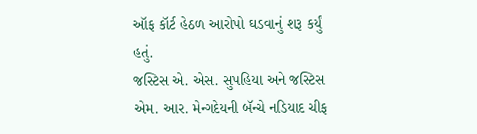ઑફ કૉર્ટ હેઠળ આરોપો ઘડવાનું શરૂ કર્યું હતું.
જસ્ટિસ એ. એસ. સુપહિયા અને જસ્ટિસ એમ. આર. મેન્ગદેયની બૅન્ચે નડિયાદ ચીફ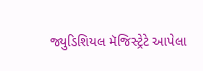જ્યુડિશિયલ મૅજિસ્ટ્રેટે આપેલા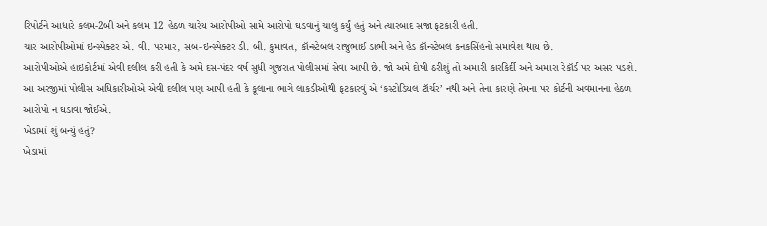રિપોર્ટને આધારે કલમ-2બી અને કલમ 12 હેઠળ ચારેય આરોપીઓ સામે આરોપો ઘડવાનું ચાલુ કર્યું હતું અને ત્યારબાદ સજા ફટકારી હતી.
ચાર આરોપીઓમાં ઇન્સ્પેક્ટર એ. વી. પરમાર, સબ-ઇન્સ્પેક્ટર ડી. બી. કુમાવત, કૉન્સ્ટેબલ રાજુભાઈ ડાભી અને હેડ કૉન્સ્ટેબલ કનકસિંહનો સમાવેશ થાય છે.
આરોપીઓએ હાઇકોર્ટમાં એવી દલીલ કરી હતી કે અમે દસ-પંદર વર્ષ સુધી ગુજરાત પોલીસમાં સેવા આપી છે. જો અમે દોષી ઠરીશું તો અમારી કારકિર્દી અને અમારા રેકૉર્ડ પર અસર પડશે.
આ અરજીમાં પોલીસ અધિકારીઓએ એવી દલીલ પણ આપી હતી કે કૂલાના ભાગે લાકડીઓથી ફટકારવું એ ‘કસ્ટોડિયલ ટૉર્ચર’ નથી અને તેના કારણે તેમના પર કોર્ટની અવમાનના હેઠળ આરોપો ન ઘડાવા જોઈએ.
ખેડામાં શું બન્યું હતું?
ખેડામાં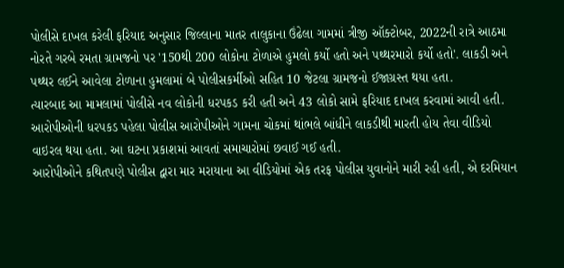પોલીસે દાખલ કરેલી ફરિયાદ અનુસાર જિલ્લાના માતર તાલુકાના ઉંઢેલા ગામમાં ત્રીજી ઑક્ટોબર, 2022ની રાત્રે આઠમા નોરતે ગરબે રમતા ગ્રામજનો પર '150થી 200 લોકોના ટોળાએ હુમલો કર્યો હતો અને પથ્થરમારો કર્યો હતો'. લાકડી અને પથ્થર લઈને આવેલા ટોળાના હુમલામાં બે પોલીસકર્મીઓ સહિત 10 જેટલા ગ્રામજનો ઈજાગ્રસ્ત થયા હતા.
ત્યારબાદ આ મામલામાં પોલીસે નવ લોકોની ધરપકડ કરી હતી અને 43 લોકો સામે ફરિયાદ દાખલ કરવામાં આવી હતી.
આરોપીઓની ધરપકડ પહેલા પોલીસ આરોપીઓને ગામના ચોકમાં થાંભલે બાંધીને લાકડીથી મારતી હોય તેવા વીડિયો વાઇરલ થયા હતા. આ ઘટના પ્રકાશમાં આવતાં સમાચારોમાં છવાઈ ગઈ હતી.
આરોપીઓને કથિતપણે પોલીસ દ્વારા માર મરાયાના આ વીડિયોમાં એક તરફ પોલીસ યુવાનોને મારી રહી હતી, એ દરમિયાન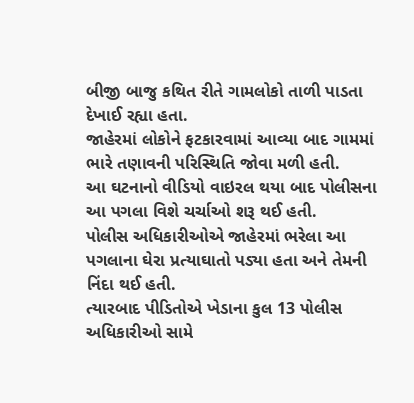બીજી બાજુ કથિત રીતે ગામલોકો તાળી પાડતા દેખાઈ રહ્યા હતા.
જાહેરમાં લોકોને ફટકારવામાં આવ્યા બાદ ગામમાં ભારે તણાવની પરિસ્થિતિ જોવા મળી હતી.
આ ઘટનાનો વીડિયો વાઇરલ થયા બાદ પોલીસના આ પગલા વિશે ચર્ચાઓ શરૂ થઈ હતી.
પોલીસ અધિકારીઓએ જાહેરમાં ભરેલા આ પગલાના ઘેરા પ્રત્યાઘાતો પડ્યા હતા અને તેમની નિંદા થઈ હતી.
ત્યારબાદ પીડિતોએ ખેડાના કુલ 13 પોલીસ અધિકારીઓ સામે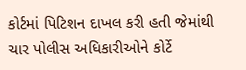કોર્ટમાં પિટિશન દાખલ કરી હતી જેમાંથી ચાર પોલીસ અધિકારીઓને કોર્ટે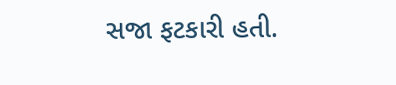સજા ફટકારી હતી.